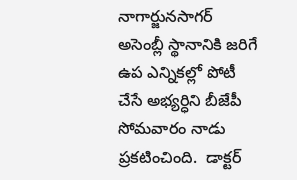నాగార్జునసాగర్ అసెంబ్లీ స్థానానికి జరిగే ఉప ఎన్నికల్లో పోటీ చేసే అభ్యర్ధిని బీజేపీ సోమవారం నాడు ప్రకటించింది.  డాక్టర్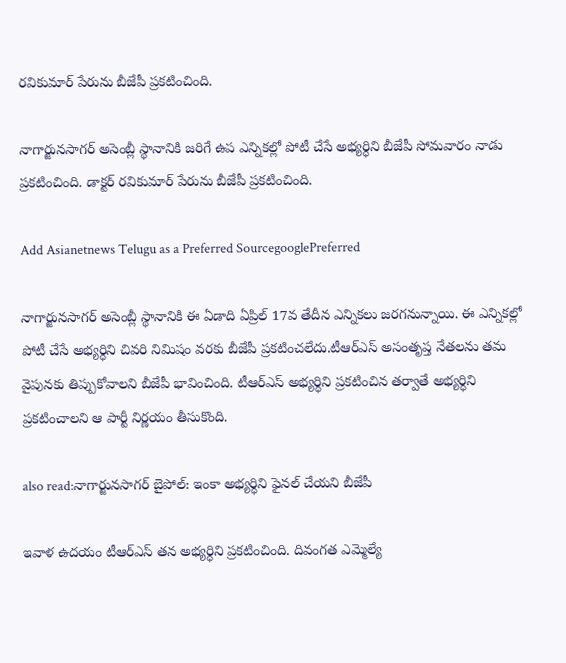రవికుమార్ పేరును బీజేపీ ప్రకటించింది.

నాగార్జునసాగర్ అసెంబ్లీ స్థానానికి జరిగే ఉప ఎన్నికల్లో పోటీ చేసే అభ్యర్ధిని బీజేపీ సోమవారం నాడు ప్రకటించింది. డాక్టర్ రవికుమార్ పేరును బీజేపీ ప్రకటించింది.

Add Asianetnews Telugu as a Preferred SourcegooglePreferred

నాగార్జునసాగర్ అసెంబ్లీ స్థానానికి ఈ ఏడాది ఏప్రిల్ 17వ తేదీన ఎన్నికలు జరగనున్నాయి. ఈ ఎన్నికల్లో పోటీ చేసే అభ్యర్ధిని చివరి నిమిషం వరకు బీజేపీ ప్రకటించలేదు.టీఆర్ఎస్ అసంతృప్త నేతలను తమ వైపునకు తిప్పుకోవాలని బీజేపీ భావించింది. టీఆర్ఎస్ అభ్యర్ధిని ప్రకటించిన తర్వాతే అభ్యర్ధిని ప్రకటించాలని ఆ పార్టీ నిర్ణయం తీసుకొంది.

also read:నాగార్జునసాగర్ బైపోల్: ఇంకా అభ్యర్ధిని ఫైనల్ చేయని బీజేపీ

ఇవాళ ఉదయం టీఆర్ఎస్ తన అభ్యర్ధిని ప్రకటించింది. దివంగత ఎమ్మెల్యే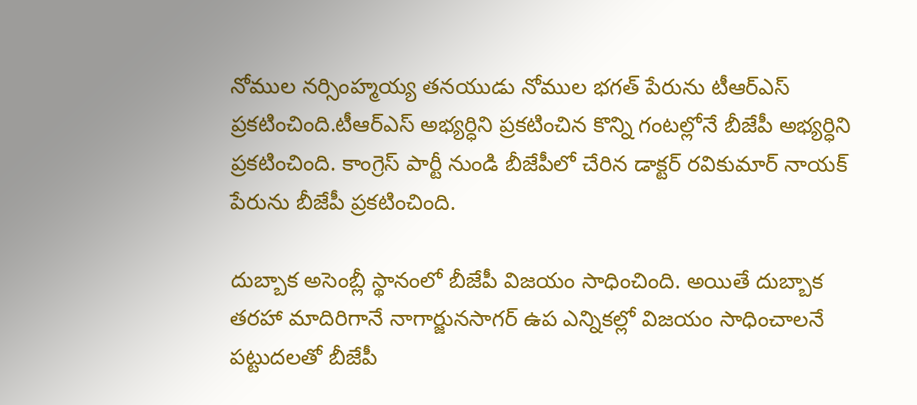నోముల నర్సింహ్మయ్య తనయుడు నోముల భగత్ పేరును టీఆర్ఎస్ ప్రకటించింది.టీఆర్ఎస్ అభ్యర్ధిని ప్రకటించిన కొన్ని గంటల్లోనే బీజేపీ అభ్యర్ధిని ప్రకటించింది. కాంగ్రెస్ పార్టీ నుండి బీజేపీలో చేరిన డాక్టర్ రవికుమార్ నాయక్ పేరును బీజేపీ ప్రకటించింది.

దుబ్బాక అసెంబ్లీ స్థానంలో బీజేపీ విజయం సాధించింది. అయితే దుబ్బాక తరహా మాదిరిగానే నాగార్జునసాగర్ ఉప ఎన్నికల్లో విజయం సాధించాలనే పట్టుదలతో బీజేపీ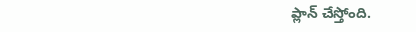ప్లాన్ చేస్తోంది.